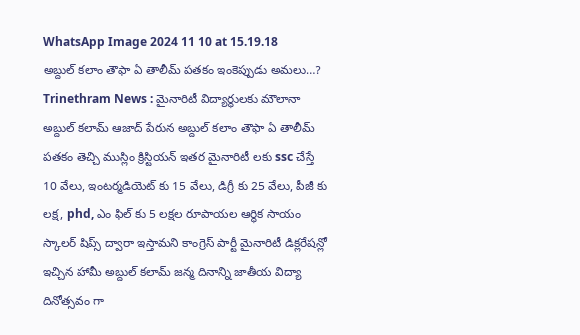WhatsApp Image 2024 11 10 at 15.19.18
అబ్దుల్ కలాం తౌఫా ఏ తాలీమ్ పతకం ఇంకెప్పుడు అమలు…?
Trinethram News : మైనారిటీ విద్యార్థులకు మౌలానా అబ్దుల్ కలామ్ ఆజాద్ పేరున అబ్దుల్ కలాం తౌఫా ఏ తాలీమ్ పతకం తెచ్చి ముస్లిం క్రిస్టియన్ ఇతర మైనారిటీ లకు ssc చేస్తే 10 వేలు, ఇంటర్మడియెట్ కు 15 వేలు, డిగ్రీ కు 25 వేలు, పీజీ కు లక్ష, phd, ఎం ఫిల్ కు 5 లక్షల రూపాయల ఆర్థిక సాయం స్కాలర్ షిప్స్ ద్వారా ఇస్తామని కాంగ్రెస్ పార్టీ మైనారిటీ డిక్లరేషన్లో ఇచ్చిన హామీ అబ్దుల్ కలామ్ జన్మ దినాన్ని జాతీయ విద్యా దినోత్సవం గా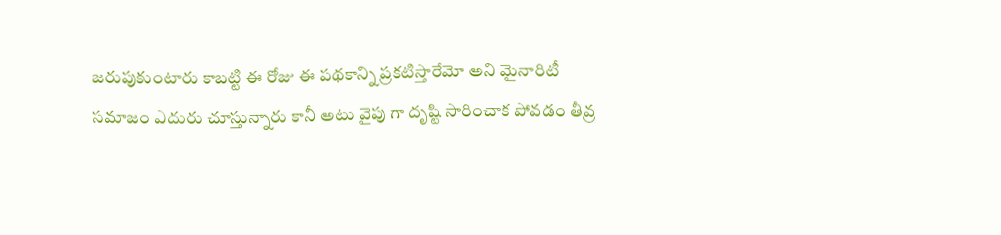జరుపుకుంటారు కాబట్టి ఈ రోజు ఈ పథకాన్ని ప్రకటిస్తారేమో అని మైనారిటీ సమాజం ఎదురు చూస్తున్నారు కానీ అటు వైపు గా దృష్టి సారించాక పోవడం తీవ్ర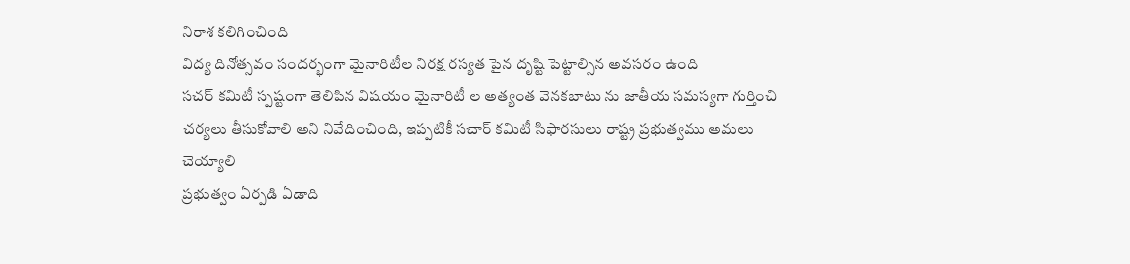నిరాశ కలిగించింది
విద్య దినోత్సవం సందర్భంగా మైనారిటీల నిరక్ష రస్యత పైన దృష్టి పెట్టాల్సిన అవసరం ఉంది
సచర్ కమిటీ స్పష్టంగా తెలిపిన విషయం మైనారిటీ ల అత్యంత వెనకబాటు ను జాతీయ సమస్యగా గుర్తించి చర్యలు తీసుకోవాలి అని నివేదించింది, ఇప్పటికీ సచార్ కమిటీ సిఫారసులు రాష్ట్ర ప్రభుత్వము అమలు చెయ్యాలి
ప్రభుత్వం ఏర్పడి ఏడాది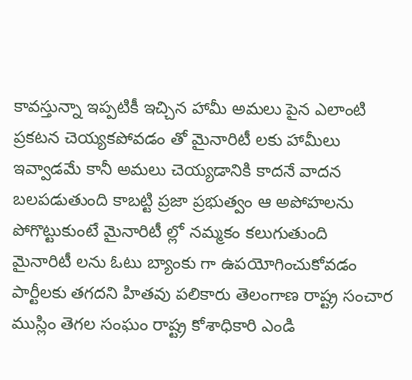కావస్తున్నా ఇప్పటికీ ఇచ్చిన హామీ అమలు పైన ఎలాంటి ప్రకటన చెయ్యకపోవడం తో మైనారిటీ లకు హామీలు ఇవ్వాడమే కానీ అమలు చెయ్యడానికి కాదనే వాదన బలపడుతుంది కాబట్టి ప్రజా ప్రభుత్వం ఆ అపోహలను పోగొట్టుకుంటే మైనారిటీ ల్లో నమ్మకం కలుగుతుంది
మైనారిటీ లను ఓటు బ్యాంకు గా ఉపయోగించుకోవడం పార్టీలకు తగదని హితవు పలికారు తెలంగాణ రాష్ట్ర సంచార ముస్లిం తెగల సంఘం రాష్ట్ర కోశాధికారి ఎండి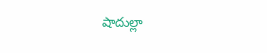షాదుల్లా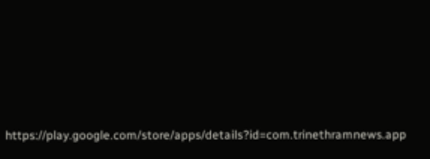https://play.google.com/store/apps/details?id=com.trinethramnews.app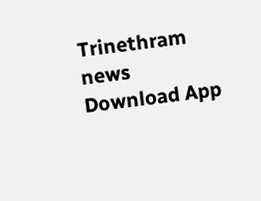Trinethram news
Download App